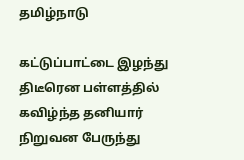தமிழ்நாடு

கட்டுப்பாட்டை இழந்து திடீரென பள்ளத்தில் கவிழ்ந்த தனியார் நிறுவன பேருந்து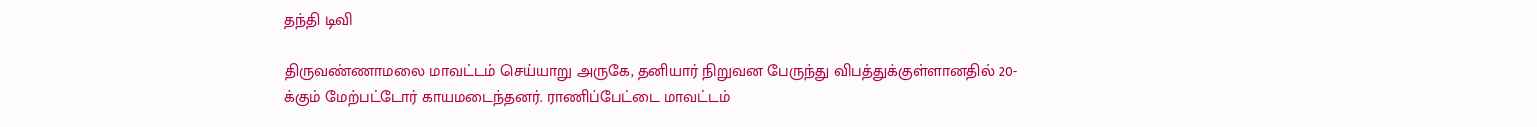தந்தி டிவி

திருவண்ணாமலை மாவட்டம் செய்யாறு அருகே, தனியார் நிறுவன பேருந்து விபத்துக்குள்ளானதில் 20-க்கும் மேற்பட்டோர் காயமடைந்தனர். ராணிப்பேட்டை மாவட்டம்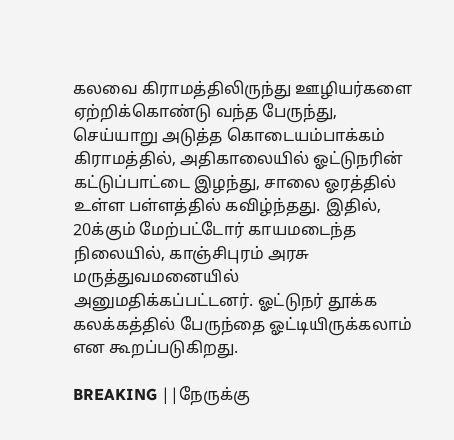கலவை கிராமத்திலிருந்து ஊழியர்களை ஏற்றிக்கொண்டு வந்த பேருந்து, செய்யாறு அடுத்த கொடையம்பாக்கம் கிராமத்தில், அதிகாலையில் ஓட்டுநரின் கட்டுப்பாட்டை இழந்து, சாலை ஓரத்தில் உள்ள பள்ளத்தில் கவிழ்ந்தது. இதில், 20க்கும் மேற்பட்டோர் காயமடைந்த நிலையில், காஞ்சிபுரம் அரசு மருத்துவமனையில் அனுமதிக்கப்பட்டனர். ஓட்டுநர் தூக்க கலக்கத்தில் பேருந்தை ஓட்டியிருக்கலாம் என கூறப்படுகிறது.

BREAKING ||நேருக்கு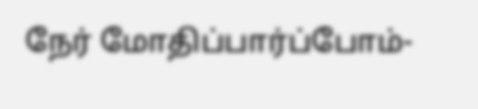நேர் மோதிப்பார்ப்போம்-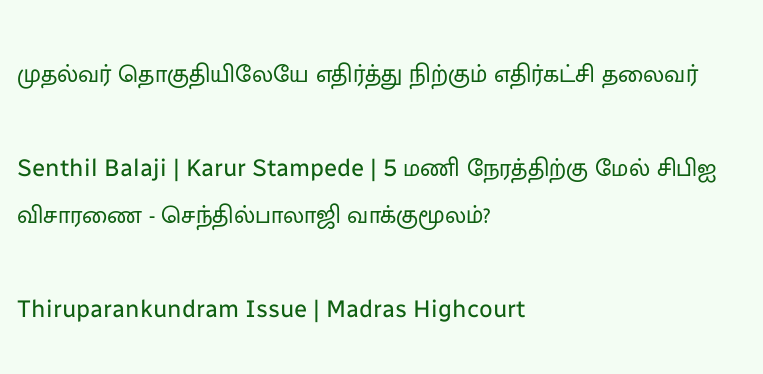முதல்வர் தொகுதியிலேயே எதிர்த்து நிற்கும் எதிர்கட்சி தலைவர்

Senthil Balaji | Karur Stampede | 5 மணி நேரத்திற்கு மேல் சிபிஐ விசாரணை - செந்தில்பாலாஜி வாக்குமூலம்?

Thiruparankundram Issue | Madras Highcourt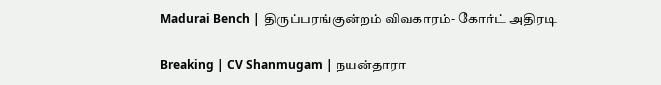Madurai Bench | திருப்பரங்குன்றம் விவகாரம்- கோர்ட் அதிரடி

Breaking | CV Shanmugam | நயன்தாரா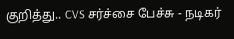குறித்து.. CVS சர்ச்சை பேச்சு - நடிகர்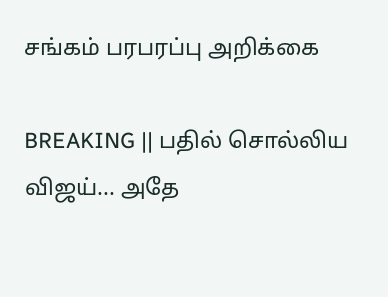சங்கம் பரபரப்பு அறிக்கை

BREAKING || பதில் சொல்லிய விஜய்... அதே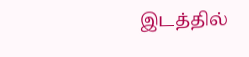இடத்தில்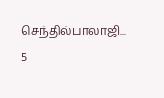செந்தில்பாலாஜி... 5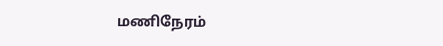மணிநேரம்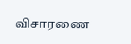விசாரணை